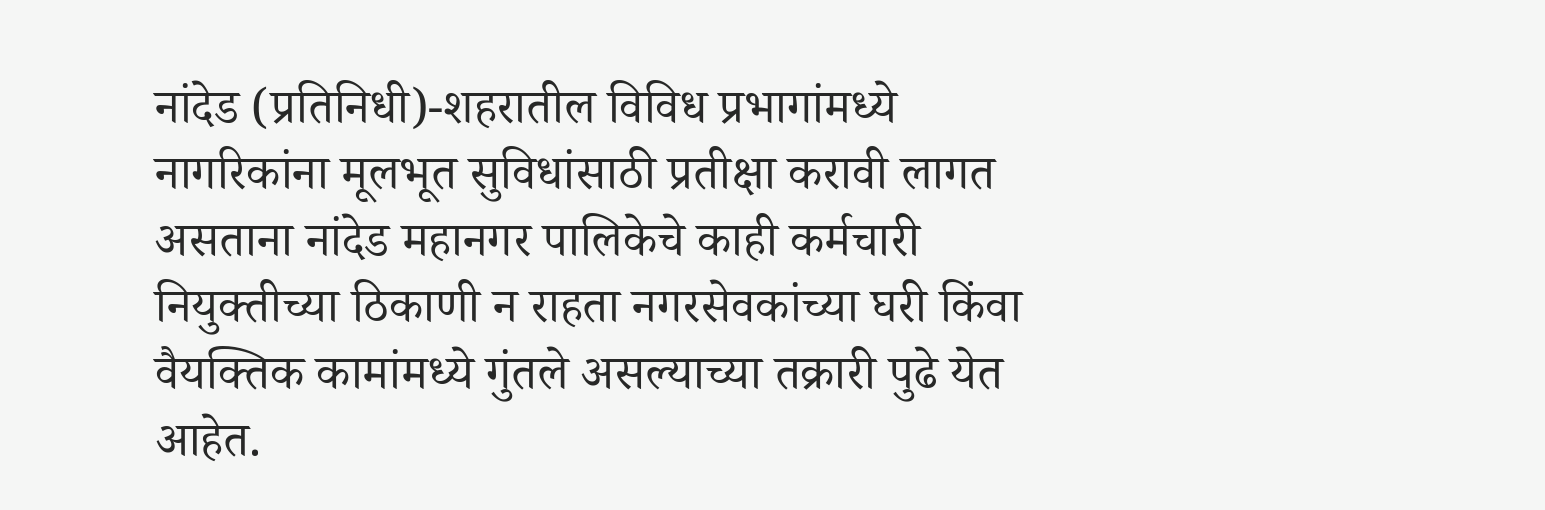नांदेड (प्रतिनिधी)-शहरातील विविध प्रभागांमध्ये नागरिकांना मूलभूत सुविधांसाठी प्रतीक्षा करावी लागत असताना नांदेड महानगर पालिकेचे काही कर्मचारी नियुक्तीच्या ठिकाणी न राहता नगरसेवकांच्या घरी किंवा वैयक्तिक कामांमध्ये गुंतले असल्याच्या तक्रारी पुढे येत आहेत.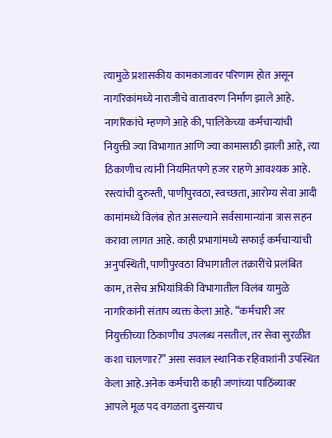त्यामुळे प्रशासकीय कामकाजावर परिणाम होत असून नागरिकांमध्ये नाराजीचे वातावरण निर्माण झाले आहे. नागरिकांचे म्हणणे आहे की, पालिकेच्या कर्मचाऱ्यांची नियुक्ती ज्या विभागात आणि ज्या कामासाठी झाली आहे, त्या ठिकाणीच त्यांनी नियमितपणे हजर राहणे आवश्यक आहे. रस्त्यांची दुरुस्ती, पाणीपुरवठा, स्वच्छता, आरोग्य सेवा आदी कामांमध्ये विलंब होत असल्याने सर्वसामान्यांना त्रास सहन करावा लागत आहे. काही प्रभागांमध्ये सफाई कर्मचाऱ्यांची अनुपस्थिती, पाणीपुरवठा विभागातील तक्रारींचे प्रलंबित काम, तसेच अभियांत्रिकी विभागातील विलंब यामुळे नागरिकांनी संताप व्यक्त केला आहे. “कर्मचारी जर नियुक्तीच्या ठिकाणीच उपलब्ध नसतील, तर सेवा सुरळीत कशा चालणार?” असा सवाल स्थानिक रहिवाशांनी उपस्थित केला आहे.अनेक कर्मचारी काही जणांच्या पाठिंब्यावर आपले मूळ पद वगळता दुसऱ्याच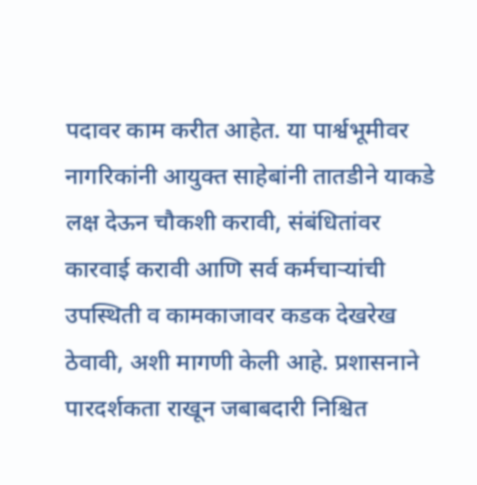पदावर काम करीत आहेत. या पार्श्वभूमीवर नागरिकांनी आयुक्त साहेबांनी तातडीने याकडे लक्ष देऊन चौकशी करावी, संबंधितांवर कारवाई करावी आणि सर्व कर्मचाऱ्यांची उपस्थिती व कामकाजावर कडक देखरेख ठेवावी, अशी मागणी केली आहे. प्रशासनाने पारदर्शकता राखून जबाबदारी निश्चित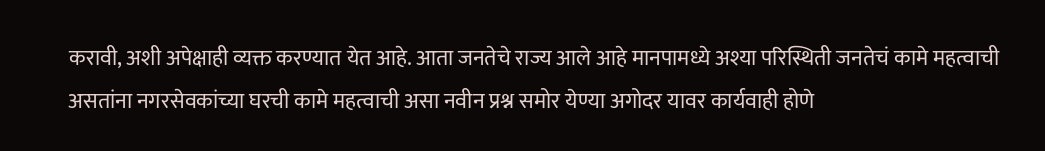करावी, अशी अपेक्षाही व्यक्त करण्यात येत आहे. आता जनतेचे राज्य आले आहे मानपामध्ये अश्या परिस्थिती जनतेचं कामे महत्वाची असतांना नगरसेवकांच्या घरची कामे महत्वाची असा नवीन प्रश्न समोर येण्या अगोदर यावर कार्यवाही होणे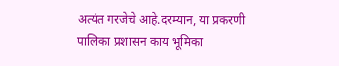अत्यंत गरजेचे आहे.दरम्यान, या प्रकरणी पालिका प्रशासन काय भूमिका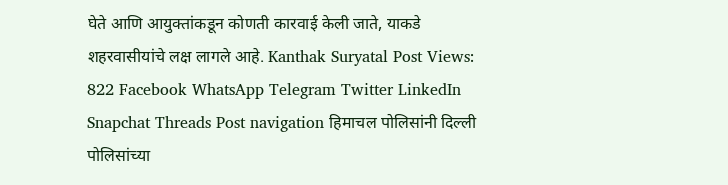घेते आणि आयुक्तांकडून कोणती कारवाई केली जाते, याकडे शहरवासीयांचे लक्ष लागले आहे. Kanthak Suryatal Post Views: 822 Facebook WhatsApp Telegram Twitter LinkedIn Snapchat Threads Post navigation हिमाचल पोलिसांनी दिल्ली पोलिसांच्या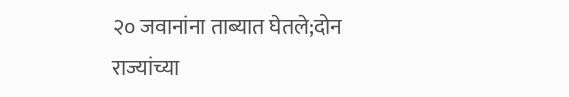२० जवानांना ताब्यात घेतले;दोन राज्यांच्या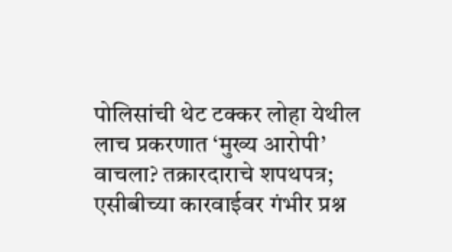पोलिसांची थेट टक्कर लोहा येथील लाच प्रकरणात ‘मुख्य आरोपी’ वाचला? तक्रारदाराचे शपथपत्र; एसीबीच्या कारवाईवर गंभीर प्रश्न